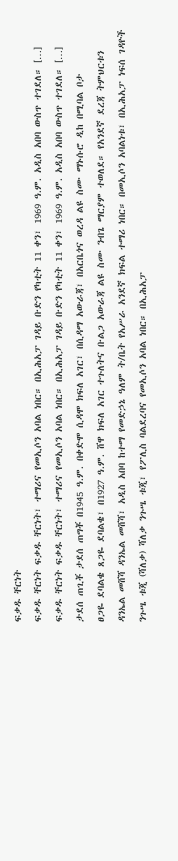ፍቃዱ ቸርነት
ፍቃዱ ቸርነት ፍቃዱ ቸርነት፣ ተማሪና የመኢሶን አባል ነበር። በኢሕአፓ ገዳይ ቡድን የካቲት 11 ቀን፣ 1969 ዓ.ም. አዲስ አበባ ውስጥ ተገደለ። […]
ፍቃዱ ቸርነት ፍቃዱ ቸርነት፣ ተማሪና የመኢሶን አባል ነበር። በኢሕአፓ ገዳይ ቡድን የካቲት 11 ቀን፣ 1969 ዓ.ም. አዲስ አበባ ውስጥ ተገደለ። […]
ታደሰ ጠጊቾ ታደሰ ጠግቾ በ1945 ዓ.ም. በቀድሞ ሲዳሞ ክፍለ አገር፣ በሲዳማ አውራጃ፣ በአርቤጎና ወረዳ ልዩ ስሙ ማኑሱሮ ዲከ በሚባል ቦታ
ፀጋዬ ደባልቄ ጸጋዬ ደባልቄ፣ በ1927 ዓ.ም. ሸዋ ክፍለ አገር ተጉለትና ቡልጋ አውራጃ ልዩ ስሙ ንብጌ ማርያም ተወለደ። የአንደኛ ደረጃ ትምህርቱን
ዳንኤል መሸሻ ዳንኤል መሸሻ፣ አዲስ አበባ ከተማ የመድኃኔ ዓለም ት/ቤት የአሥራ አንደኛ ክፍል ተማሪ ነበር። በመኢሶን አባልነቱ፣ በኢሕአፓ ነፍሰ ገዳዮች
ንጉሤ ቱጂ (ሻለቃ) ሻለቃ ንጉሤ ቱጂ፣ የፖሊስ ባልደረባና የመኢሶን አባል ነበር። በኢሕአፓ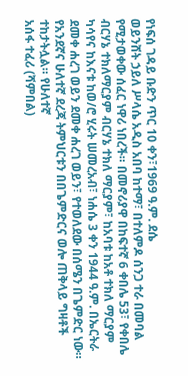የነፍሰ ገዳይ ቡድን ጥር 10 ቀን፣1969 ዓ.ም. ደሴ
ወይንሸት ኃይለ ሥላሴ አዲስ አበባ ከተማ፣ በተለምዶ ሰንጋ ተራ በመባል የሚታወቀው ሰፈር ነዋሪ ነበረች። በመኖሪያዋ በከፍተኛ 6 ቀበሌ 53፣ የቀበሌ
ብርሃኔ ተክለማርያም ብርሃኔ ተክለ ማርያም፣ ከአባቱ ከአቶ ተክለ ማርያም ካሳየና ከእናቱ ከወ/ሮ ሂሩት ሠመረአብ፣ ነሐሴ 3 ቀን 1944 ዓ.ም. በኤርትራ
ደመቀ ሐረገ ወይን ደመቀ ሐረገ ወይን፣ የተወለደው በሰሜን በጌምድር ነው። የአንደኛና ሁለተኛ ደረጃ ትምህርቱን በበጌምድርና ወሎ ጠቅላይ ግዛቶች ተከታትሏል። የሁለተኛ
አሰፋ ተፈሪ (ሻምበል)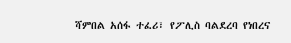ሻምበል አሰፋ ተፈሪ፣ የፖሊስ ባልደረባ የነበረና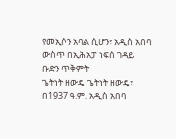የመኢሶን አባል ሲሆን፣ አዲስ አበባ ውስጥ በኢሕአፓ ነፍሰ ገዳይ ቡድን ጥቅምት
ጌትነት ዘውዴ ጌትነት ዘውዴ፣ በ1937 ዓ.ም. አዲስ አበባ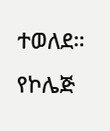ተወለደ። የኮሌጅ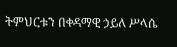ትምህርቱን በቀዳማዊ ኃይለ ሥላሴ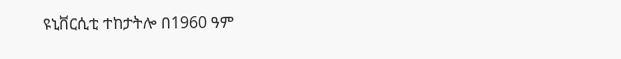ዩኒቨርሲቲ ተከታትሎ በ1960 ዓም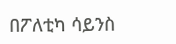በፖለቲካ ሳይንስ